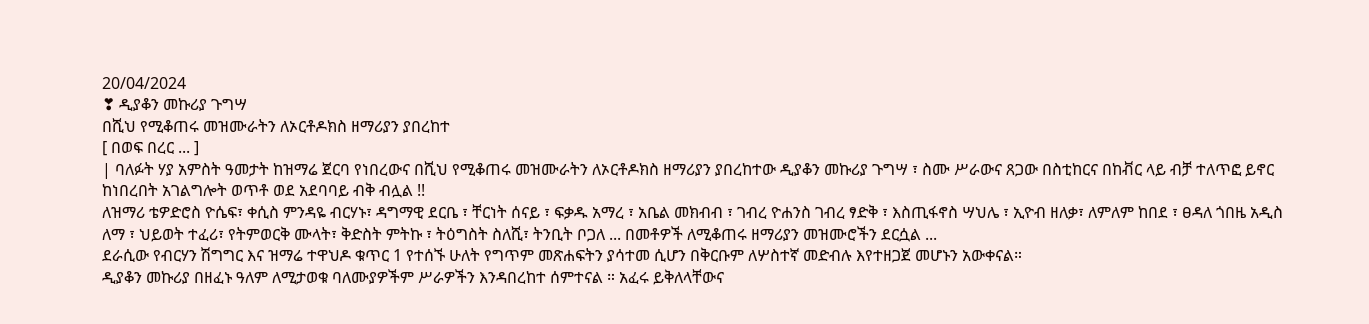20/04/2024
❣ ዲያቆን መኩሪያ ጉግሣ
በሺህ የሚቆጠሩ መዝሙራትን ለኦርቶዶክስ ዘማሪያን ያበረከተ
[ በወፍ በረር ... ]
| ባለፉት ሃያ አምስት ዓመታት ከዝማሬ ጀርባ የነበረውና በሺህ የሚቆጠሩ መዝሙራትን ለኦርቶዶክስ ዘማሪያን ያበረከተው ዲያቆን መኩሪያ ጉግሣ ፣ ስሙ ሥራውና ጸጋው በስቲከርና በከቭር ላይ ብቻ ተለጥፎ ይኖር ከነበረበት አገልግሎት ወጥቶ ወደ አደባባይ ብቅ ብሏል !!
ለዝማሪ ቴዎድሮስ ዮሴፍ፣ ቀሲስ ምንዳዬ ብርሃኑ፣ ዳግማዊ ደርቤ ፣ ቸርነት ሰናይ ፣ ፍቃዱ አማረ ፣ አቤል መክብብ ፣ ገብረ ዮሐንስ ገብረ ፃድቅ ፣ እስጢፋኖስ ሣህሌ ፣ ኢዮብ ዘለቃ፣ ለምለም ከበደ ፣ ፀዳለ ጎበዜ አዲስ ለማ ፣ ህይወት ተፈሪ፣ የትምወርቅ ሙላት፣ ቅድስት ምትኩ ፣ ትዕግስት ስለሺ፣ ትንቢት ቦጋለ ... በመቶዎች ለሚቆጠሩ ዘማሪያን መዝሙሮችን ደርሷል ...
ደራሲው የብርሃን ሽግግር እና ዝማሬ ተዋህዶ ቁጥር 1 የተሰኙ ሁለት የግጥም መጽሐፍትን ያሳተመ ሲሆን በቅርቡም ለሦስተኛ መድብሉ እየተዘጋጀ መሆኑን አውቀናል።
ዲያቆን መኩሪያ በዘፈኑ ዓለም ለሚታወቁ ባለሙያዎችም ሥራዎችን እንዳበረከተ ሰምተናል ። አፈሩ ይቅለላቸውና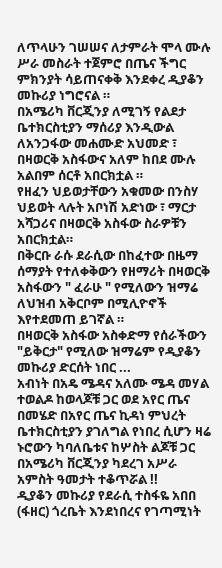ለጥላሁን ገሠሠና ለታምራት ሞላ ሙሉ ሥራ መስራት ተጀምሮ በጤና ችግር ምክንያት ሳይጠናቀቅ እንደቀረ ዲያቆን መኩሪያ ነግሮናል ።
በአሜሪካ ቨርጂንያ ለሚገኝ የልደታ ቤተክርስቲያን ማሰሪያ እንዲውል ለአንጋፋው መሐሙድ አህመድ ፣ በዛወርቅ አስፋውና አለም ከበደ ሙሉ አልበም ሰርቶ አበርክቷል ።
የዘፈን ህይወታቸውን አቁመው በንስሃ ህይወት ላሉት አቦነሽ አድነው ፣ ማርታ አሻጋሪና በዛወርቅ አስፋው ስራዎቹን አበርክቷል።
በቅርቡ ራሱ ደራሲው በከፈተው በዜማ ሰማያት የተለቀቅውን የዘማሪት በዛወርቅ አስፋውን " ፈራሁ " የሚለውን ዝማሬ ለህዝብ አቅርቦም በሚሊዮኖች እየተደመጠ ይገኛል ።
በዛወርቅ አስፋው አስቀድማ የሰራችውን "ይቅርታ" የሚለው ዝማሬም የዲያቆን መኩሪያ ድርሰት ነበር ...
አብነት በአዴ ሜዳና አለሙ ሜዳ መሃል ተወልዶ ከወላጆቹ ጋር ወደ አየር ጤና በመሄድ በአየር ጤና ኪዳነ ምህረት ቤተክርስቲያን ያገለግል የነበረ ሲሆን ዛሬ ኑሮውን ካባለቤቱና ከሦስት ልጆቹ ጋር በአሜሪካ ቨርጂንያ ካደረገ አሥራ አምስት ዓመታት ተቆጥሯል !!
ዲያቆን መኩሪያ የደራሲ ተስፋዬ አበበ (ፋዘር) ጎረቤት እንደነበረና የገጣሚነት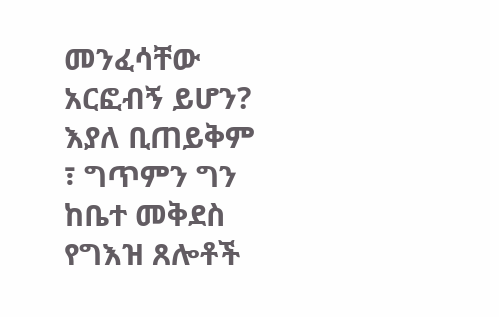መንፈሳቸው አርፎብኝ ይሆን? እያለ ቢጠይቅም ፣ ግጥምን ግን ከቤተ መቅደስ የግእዝ ጸሎቶች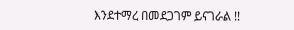እንደተማረ በመደጋገም ይናገራል !!